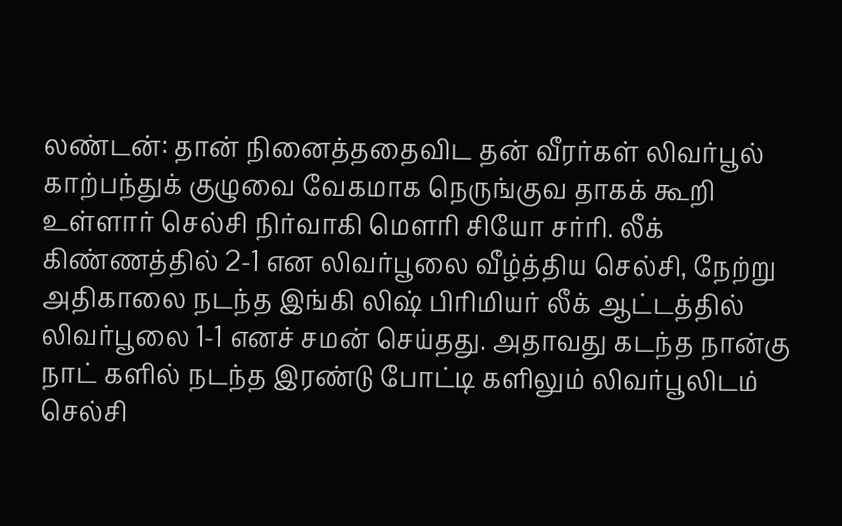லண்டன்: தான் நினைத்ததைவிட தன் வீரர்கள் லிவர்பூல் காற்பந்துக் குழுவை வேகமாக நெருங்குவ தாகக் கூறி உள்ளார் செல்சி நிர்வாகி மௌரி சியோ சர்ரி. லீக் கிண்ணத்தில் 2-1 என லிவர்பூலை வீழ்த்திய செல்சி, நேற்று அதிகாலை நடந்த இங்கி லிஷ் பிரிமியர் லீக் ஆட்டத்தில் லிவர்பூலை 1-1 எனச் சமன் செய்தது. அதாவது கடந்த நான்கு நாட் களில் நடந்த இரண்டு போட்டி களிலும் லிவர்பூலிடம் செல்சி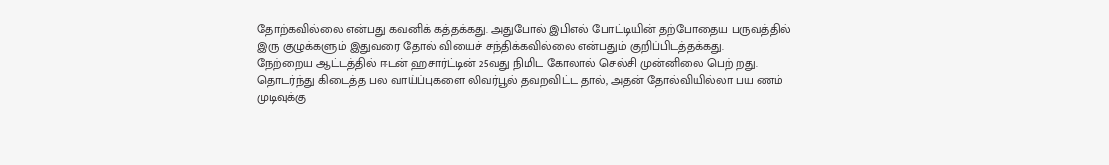தோற்கவில்லை என்பது கவனிக் கத்தக்கது. அதுபோல் இபிஎல் போட்டியின் தற்போதைய பருவத்தில் இரு குழுக்களும் இதுவரை தோல் வியைச் சந்திக்கவில்லை என்பதும் குறிப்பிடத்தக்கது.
நேற்றைய ஆட்டத்தில் ஈடன் ஹசார்ட்டின் 25வது நிமிட கோலால் செல்சி முன்னிலை பெற் றது. தொடர்ந்து கிடைத்த பல வாய்ப்புகளை லிவர்பூல் தவறவிட்ட தால், அதன் தோல்வியில்லா பய ணம் முடிவுக்கு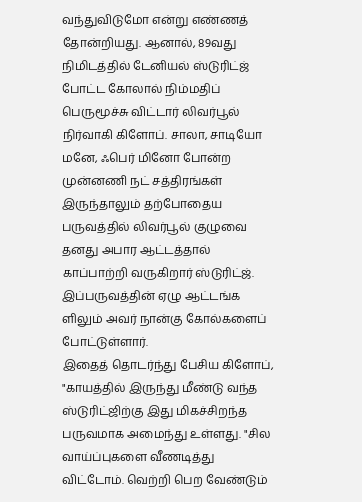வந்துவிடுமோ என்று எண்ணத் தோன்றியது. ஆனால், 89வது நிமிடத்தில் டேனியல் ஸ்டுரிட்ஜ் போட்ட கோலால் நிம்மதிப் பெருமூச்சு விட்டார் லிவர்பூல் நிர்வாகி கிளோப். சாலா, சாடியோ மனே, ஃபெர் மினோ போன்ற முன்னணி நட் சத்திரங்கள் இருந்தாலும் தற்போதைய பருவத்தில் லிவர்பூல் குழுவை தனது அபார ஆட்டத்தால் காப்பாற்றி வருகிறார் ஸ்டுரிட்ஜ். இப்பருவத்தின் ஏழு ஆட்டங்க ளிலும் அவர் நான்கு கோல்களைப் போட்டுள்ளார்.
இதைத் தொடர்ந்து பேசிய கிளோப், "காயத்தில் இருந்து மீண்டு வந்த ஸ்டுரிட்ஜிற்கு இது மிகச்சிறந்த பருவமாக அமைந்து உள்ளது. "சில வாய்ப்புகளை வீணடித்து விட்டோம். வெற்றி பெற வேண்டும்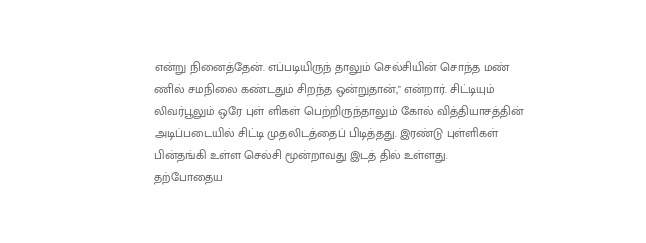என்று நினைத்தேன். எப்படியிருந் தாலும் செல்சியின் சொந்த மண் ணில் சமநிலை கண்டதும் சிறந்த ஒன்றுதான்," என்றார். சிட்டியும் லிவர்பூலும் ஒரே புள் ளிகள் பெற்றிருந்தாலும் கோல் வித்தியாசத்தின் அடிப்படையில் சிட்டி முதலிடத்தைப் பிடித்தது. இரண்டு புள்ளிகள் பின்தங்கி உள்ள செல்சி மூன்றாவது இடத் தில் உள்ளது.
தற்போதைய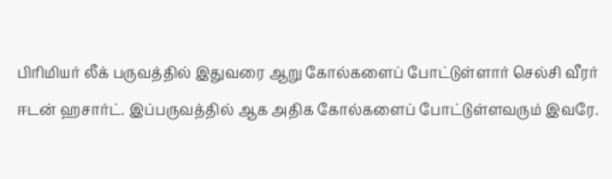பிரிமியர் லீக் பருவத்தில் இதுவரை ஆறு கோல்களைப் போட்டுள்ளார் செல்சி வீரர் ஈடன் ஹசார்ட். இப்பருவத்தில் ஆக அதிக கோல்களைப் போட்டுள்ளவரும் இவரே.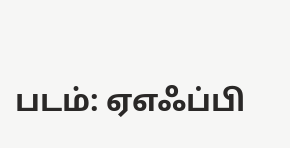படம்: ஏஎஃப்பி